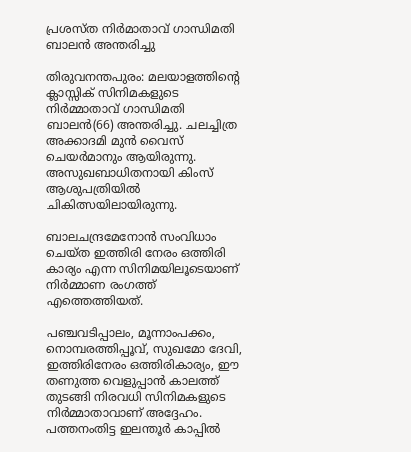പ്രശസ്ത നിര്‍മാതാവ് ഗാന്ധിമതി ബാലന്‍ അന്തരിച്ചു

തിരുവനന്തപുരം: മലയാളത്തിന്റെ ക്ലാസ്സിക് സിനിമകളുടെ നിര്‍മ്മാതാവ് ഗാന്ധിമതി ബാലന്‍(66) അന്തരിച്ചു. ചലച്ചിത്ര അക്കാദമി മുന്‍ വൈസ് ചെയര്‍മാനും ആയിരുന്നു. അസുഖബാധിതനായി കിംസ് ആശുപത്രിയില്‍ ചികിത്സയിലായിരുന്നു.

ബാലചന്ദ്രമേനോന്‍ സംവിധാം ചെയ്ത ഇത്തിരി നേരം ഒത്തിരി കാര്യം എന്ന സിനിമയിലൂടെയാണ് നിര്‍മ്മാണ രംഗത്ത് എത്തെത്തിയത്.

പഞ്ചവടിപ്പാലം, മൂന്നാംപക്കം, നൊമ്പരത്തിപ്പൂവ്, സുഖമോ ദേവി, ഇത്തിരിനേരം ഒത്തിരികാര്യം, ഈ തണുത്ത വെളുപ്പാന്‍ കാലത്ത് തുടങ്ങി നിരവധി സിനിമകളുടെ നിര്‍മ്മാതാവാണ് അദ്ദേഹം. പത്തനംതിട്ട ഇലന്തൂര്‍ കാപ്പില്‍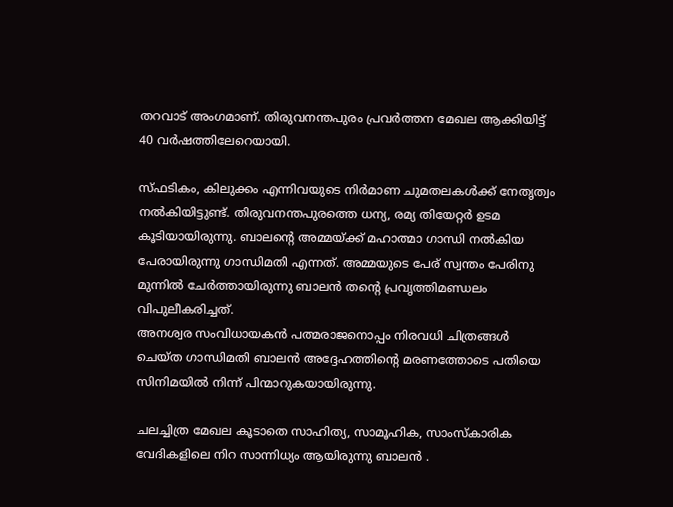തറവാട് അംഗമാണ്. തിരുവനന്തപുരം പ്രവര്‍ത്തന മേഖല ആക്കിയിട്ട് 40 വര്‍ഷത്തിലേറെയായി.

സ്ഫടികം, കിലുക്കം എന്നിവയുടെ നിര്‍മാണ ചുമതലകള്‍ക്ക് നേതൃത്വം നല്‍കിയിട്ടുണ്ട്. തിരുവനന്തപുരത്തെ ധന്യ, രമ്യ തിയേറ്റര്‍ ഉടമ കൂടിയായിരുന്നു. ബാലന്റെ അമ്മയ്ക്ക് മഹാത്മാ ഗാന്ധി നല്‍കിയ പേരായിരുന്നു ഗാന്ധിമതി എന്നത്. അമ്മയുടെ പേര് സ്വന്തം പേരിനു മുന്നില്‍ ചേര്‍ത്തായിരുന്നു ബാലന്‍ തന്റെ പ്രവൃത്തിമണ്ഡലം വിപുലീകരിച്ചത്.
അനശ്വര സംവിധായകന്‍ പത്മരാജനൊപ്പം നിരവധി ചിത്രങ്ങള്‍ ചെയ്ത ഗാന്ധിമതി ബാലന്‍ അദ്ദേഹത്തിന്റെ മരണത്തോടെ പതിയെ സിനിമയില്‍ നിന്ന് പിന്മാറുകയായിരുന്നു.

ചലച്ചിത്ര മേഖല കൂടാതെ സാഹിത്യ, സാമൂഹിക, സാംസ്‌കാരിക വേദികളിലെ നിറ സാന്നിധ്യം ആയിരുന്നു ബാലന്‍ .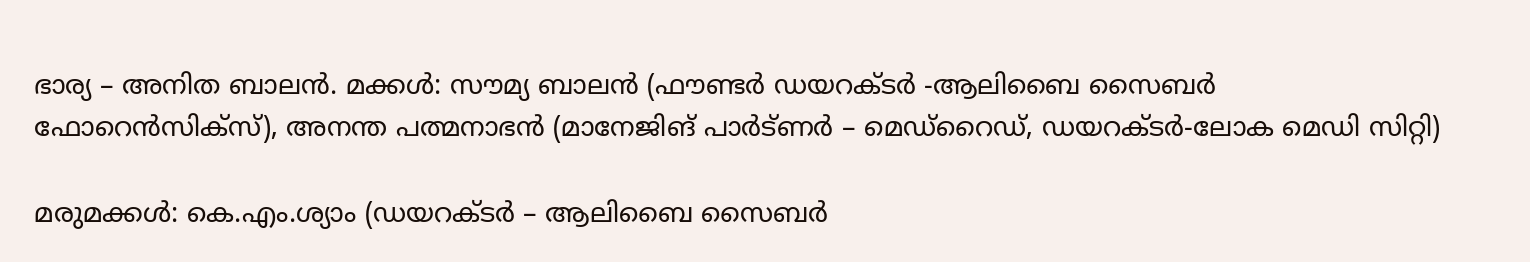ഭാര്യ – അനിത ബാലന്‍. മക്കള്‍: സൗമ്യ ബാലന്‍ (ഫൗണ്ടര്‍ ഡയറക്ടര്‍ -ആലിബൈ സൈബര്‍ ഫോറെന്‍സിക്സ്), അനന്ത പത്മനാഭന്‍ (മാനേജിങ് പാര്‍ട്ണര്‍ – മെഡ്റൈഡ്, ഡയറക്ടര്‍-ലോക മെഡി സിറ്റി)

മരുമക്കള്‍: കെ.എം.ശ്യാം (ഡയറക്ടര്‍ – ആലിബൈ സൈബര്‍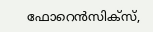ഫോറെന്‍സിക്സ്,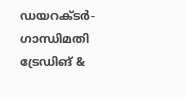ഡയറക്ടര്‍- ഗാന്ധിമതി ട്രേഡിങ് &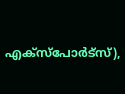എക്സ്പോര്‍ട്സ്),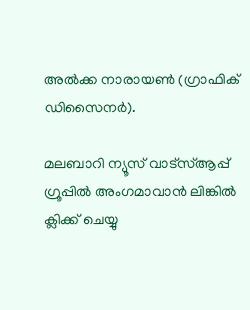അല്‍ക്ക നാരായണ്‍ (ഗ്രാഫിക് ഡിസൈനര്‍).

മലബാറി ന്യൂസ് വാട്‌സ്ആപ്പ് ഗ്രൂപ്പില്‍ അംഗമാവാന്‍ ലിങ്കില്‍ ക്ലിക്ക് ചെയ്യു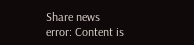Share news
error: Content is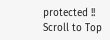protected !!
Scroll to Top